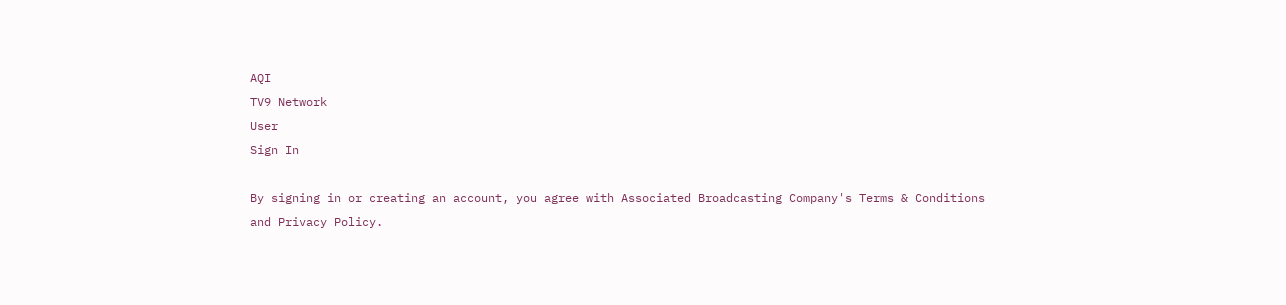AQI
TV9 Network
User
Sign In

By signing in or creating an account, you agree with Associated Broadcasting Company's Terms & Conditions and Privacy Policy.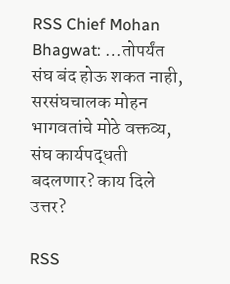RSS Chief Mohan Bhagwat: …तोपर्यंत संघ बंद होऊ शकत नाही, सरसंघचालक मोहन भागवतांचे मोठे वक्तव्य, संघ कार्यपद्धती बदलणार? काय दिले उत्तर?

RSS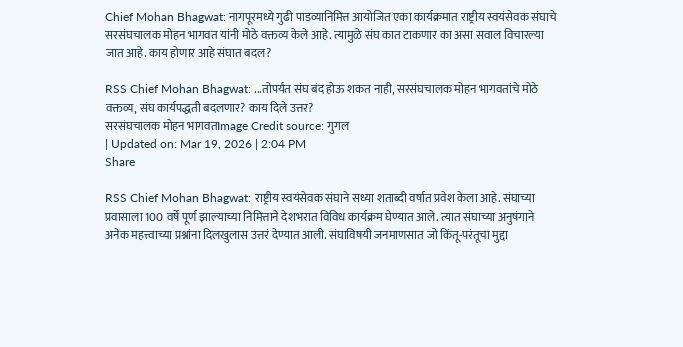Chief Mohan Bhagwat: नागपूरमध्ये गुढी पाडव्यानिमित्त आयोजित एका कार्यक्रमात राष्ट्रीय स्वयंसेवक संघाचे सरसंघचालक मोहन भागवत यांनी मोठे वक्तव्य केले आहे. त्यामुळे संघ कात टाकणार का असा सवाल विचारल्या जात आहे. काय होणार आहे संघात बदल?

RSS Chief Mohan Bhagwat: ...तोपर्यंत संघ बंद होऊ शकत नाही, सरसंघचालक मोहन भागवतांचे मोठे वक्तव्य, संघ कार्यपद्धती बदलणार? काय दिले उत्तर?
सरसंघचालक मोहन भागवतImage Credit source: गुगल
| Updated on: Mar 19, 2026 | 2:04 PM
Share

RSS Chief Mohan Bhagwat: राष्ट्रीय स्वयंसेवक संघाने सध्या शताब्दी वर्षात प्रवेश केला आहे. संघाच्या प्रवासाला 100 वर्षे पूर्ण झाल्याच्या निमित्ताने देशभरात विविध कार्यक्रम घेण्यात आले. त्यात संघाच्या अनुषंगाने अनेक महत्त्वाच्या प्रश्नांना दिलखुलास उत्तरं देण्यात आली. संघाविषयी जनमाणसात जो किंतू-परंतूचा मुद्दा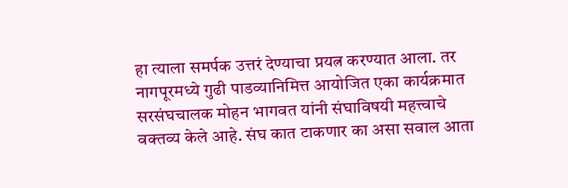हा त्याला समर्पक उत्तरं देण्याचा प्रयत्न करण्यात आला. तर नागपूरमध्ये गुढी पाडव्यानिमित्त आयोजित एका कार्यक्रमात सरसंघचालक मोहन भागवत यांनी संघाविषयी महत्त्वाचे वक्तव्य केले आहे. संघ कात टाकणार का असा सवाल आता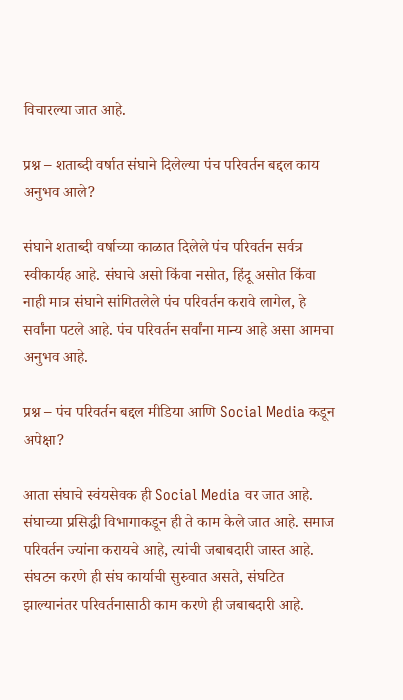विचारल्या जात आहे.

प्रश्न – शताब्दी वर्षात संघाने दिलेल्या पंच परिवर्तन बद्दल काय अनुभव आले?

संघाने शताब्दी वर्षाच्या काळात दिलेले पंच परिवर्तन सर्वत्र स्वीकार्यह आहे. संघाचे असो किंवा नसोत, हिंदू असोत किंवा नाही मात्र संघाने सांगितलेले पंच परिवर्तन करावे लागेल, हे सर्वांना पटले आहे. पंच परिवर्तन सर्वांना मान्य आहे असा आमचा अनुभव आहे.

प्रश्न – पंच परिवर्तन बद्दल मीडिया आणि Social Media कडून अपेक्षा?

आता संघाचे स्वंयसेवक ही Social Media वर जात आहे. संघाच्या प्रसिद्धी विभागाकडून ही ते काम केले जात आहे. समाज परिवर्तन ज्यांना करायचे आहे, त्यांची जबाबदारी जास्त आहे. संघटन करणे ही संघ कार्याची सुरुवात असते, संघटित झाल्यानंतर परिवर्तनासाठी काम करणे ही जबाबदारी आहे.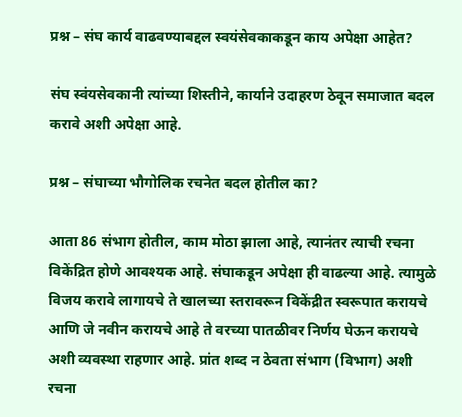प्रश्न – संघ कार्य वाढवण्याबद्दल स्वयंसेवकाकडून काय अपेक्षा आहेत?

संघ स्वंयसेवकानी त्यांच्या शिस्तीने, कार्याने उदाहरण ठेवून समाजात बदल करावे अशी अपेक्षा आहे.

प्रश्न – संघाच्या भौगोलिक रचनेत बदल होतील का?

आता 86 संभाग होतील, काम मोठा झाला आहे, त्यानंतर त्याची रचना विकेंद्रित होणे आवश्यक आहे. संघाकडून अपेक्षा ही वाढल्या आहे. त्यामुळे विजय करावे लागायचे ते खालच्या स्तरावरून विकेंद्रीत स्वरूपात करायचे आणि जे नवीन करायचे आहे ते वरच्या पातळीवर निर्णय घेऊन करायचे अशी व्यवस्था राहणार आहे. प्रांत शब्द न ठेवता संभाग (विभाग) अशी रचना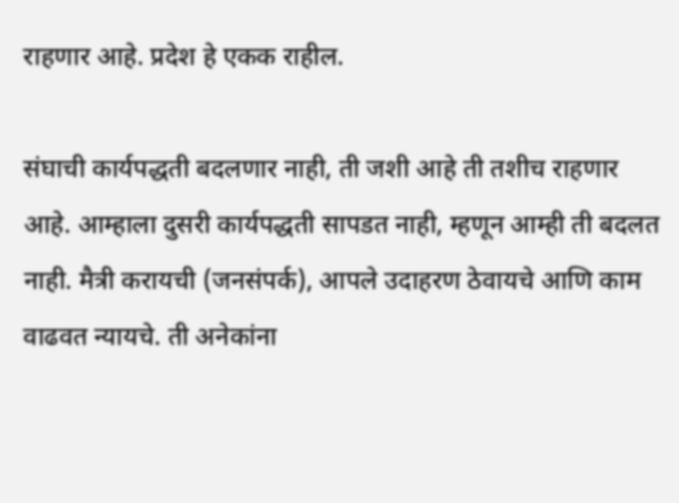राहणार आहे. प्रदेश हे एकक राहील.

संघाची कार्यपद्धती बदलणार नाही, ती जशी आहे ती तशीच राहणार आहे. आम्हाला दुसरी कार्यपद्धती सापडत नाही, म्हणून आम्ही ती बदलत नाही. मैत्री करायची (जनसंपर्क), आपले उदाहरण ठेवायचे आणि काम वाढवत न्यायचे. ती अनेकांना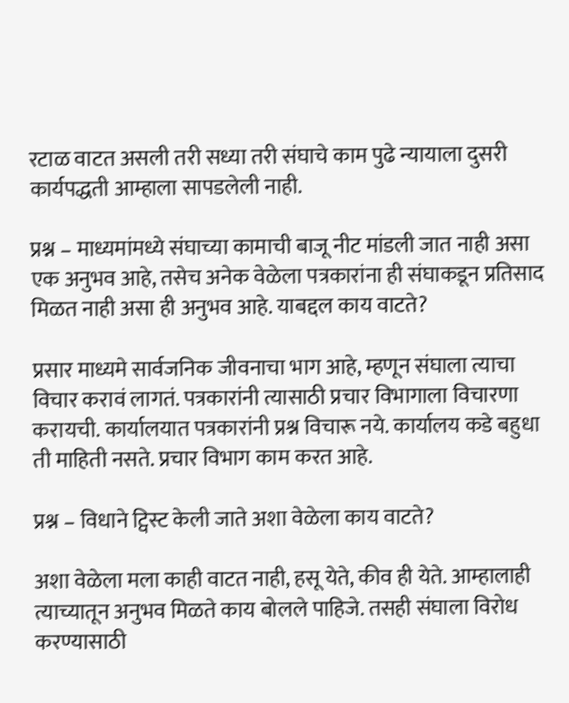रटाळ वाटत असली तरी सध्या तरी संघाचे काम पुढे न्यायाला दुसरी कार्यपद्धती आम्हाला सापडलेली नाही.

प्रश्न – माध्यमांमध्ये संघाच्या कामाची बाजू नीट मांडली जात नाही असा एक अनुभव आहे, तसेच अनेक वेळेला पत्रकारांना ही संघाकडून प्रतिसाद मिळत नाही असा ही अनुभव आहे. याबद्दल काय वाटते?

प्रसार माध्यमे सार्वजनिक जीवनाचा भाग आहे, म्हणून संघाला त्याचा विचार करावं लागतं. पत्रकारांनी त्यासाठी प्रचार विभागाला विचारणा करायची. कार्यालयात पत्रकारांनी प्रश्न विचारू नये. कार्यालय कडे बहुधा ती माहिती नसते. प्रचार विभाग काम करत आहे.

प्रश्न – विधाने ट्विस्ट केली जाते अशा वेळेला काय वाटते?

अशा वेळेला मला काही वाटत नाही, हसू येते, कीव ही येते. आम्हालाही त्याच्यातून अनुभव मिळते काय बोलले पाहिजे. तसही संघाला विरोध करण्यासाठी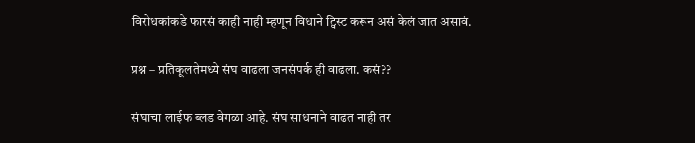विरोधकांकडे फारसं काही नाही म्हणून विधाने ट्विस्ट करून असं केलं जात असावं.

प्रश्न – प्रतिकूलतेमध्ये संघ वाढला जनसंपर्क ही वाढला. कसं??

संघाचा लाईफ ब्लड वेगळा आहे. संघ साधनाने वाढत नाही तर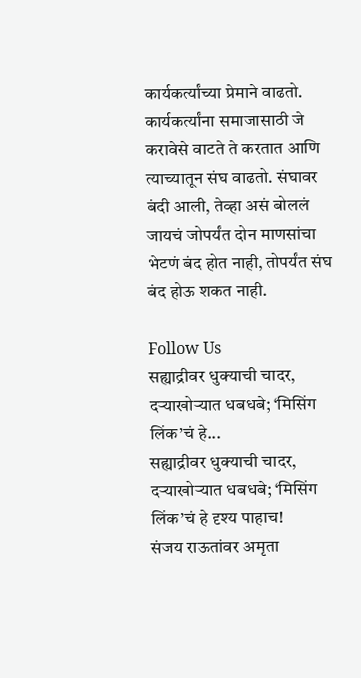कार्यकर्त्यांच्या प्रेमाने वाढतो. कार्यकर्त्यांना समाजासाठी जे करावेसे वाटते ते करतात आणि त्याच्यातून संघ वाढतो. संघावर बंदी आली, तेव्हा असं बोललं जायचं जोपर्यंत दोन माणसांचा भेटणं बंद होत नाही, तोपर्यंत संघ बंद होऊ शकत नाही.

Follow Us
सह्याद्रीवर धुक्याची चादर, दऱ्याखोऱ्यात धबधबे; ‘मिसिंग लिंक’चं हे...
सह्याद्रीवर धुक्याची चादर, दऱ्याखोऱ्यात धबधबे; ‘मिसिंग लिंक’चं हे दृश्य पाहाच!
संजय राऊतांवर अमृता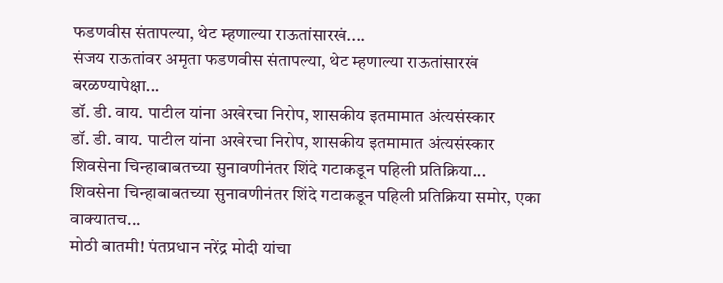फडणवीस संतापल्या, थेट म्हणाल्या राऊतांसारखं....
संजय राऊतांवर अमृता फडणवीस संतापल्या, थेट म्हणाल्या राऊतांसारखं बरळण्यापेक्षा...
डॉ. डी. वाय. पाटील यांना अखेरचा निरोप, शासकीय इतमामात अंत्यसंस्कार
डॉ. डी. वाय. पाटील यांना अखेरचा निरोप, शासकीय इतमामात अंत्यसंस्कार
शिवसेना चिन्हाबाबतच्या सुनावणीनंतर शिंदे गटाकडून पहिली प्रतिक्रिया...
शिवसेना चिन्हाबाबतच्या सुनावणीनंतर शिंदे गटाकडून पहिली प्रतिक्रिया समोर, एका वाक्यातच...
मोठी बातमी! पंतप्रधान नरेंद्र मोदी यांचा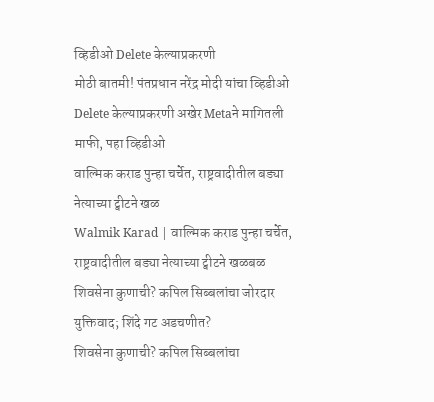व्हिडीओ Delete केल्याप्रकरणी
मोठी बातमी! पंतप्रधान नरेंद्र मोदी यांचा व्हिडीओ Delete केल्याप्रकरणी अखेर Metaने मागितली माफी, पहा व्हिडीओ
वाल्मिक कराड पुन्हा चर्चेत, राष्ट्रवादीतील बड्या नेत्याच्या ट्वीटने खळ
Walmik Karad | वाल्मिक कराड पुन्हा चर्चेत, राष्ट्रवादीतील बड्या नेत्याच्या ट्वीटने खळबळ
शिवसेना कुणाची? कपिल सिब्बलांचा जोरदार युक्तिवाद; शिंदे गट अडचणीत?
शिवसेना कुणाची? कपिल सिब्बलांचा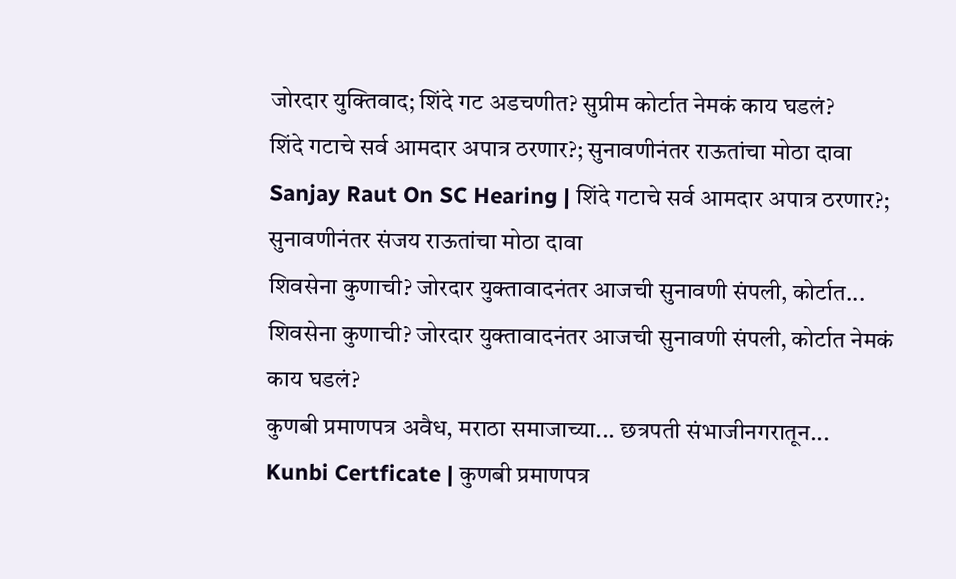जोरदार युक्तिवाद; शिंदे गट अडचणीत? सुप्रीम कोर्टात नेमकं काय घडलं?
शिंदे गटाचे सर्व आमदार अपात्र ठरणार?; सुनावणीनंतर राऊतांचा मोठा दावा
Sanjay Raut On SC Hearing | शिंदे गटाचे सर्व आमदार अपात्र ठरणार?; सुनावणीनंतर संजय राऊतांचा मोठा दावा
शिवसेना कुणाची? जोरदार युक्तावादनंतर आजची सुनावणी संपली, कोर्टात...
शिवसेना कुणाची? जोरदार युक्तावादनंतर आजची सुनावणी संपली, कोर्टात नेमकं काय घडलं?
कुणबी प्रमाणपत्र अवैध, मराठा समाजाच्या... छत्रपती संभाजीनगरातून...
Kunbi Certficate | कुणबी प्रमाणपत्र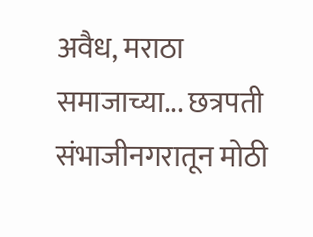अवैध, मराठा समाजाच्या... छत्रपती संभाजीनगरातून मोठी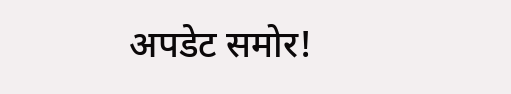अपडेट समोर!